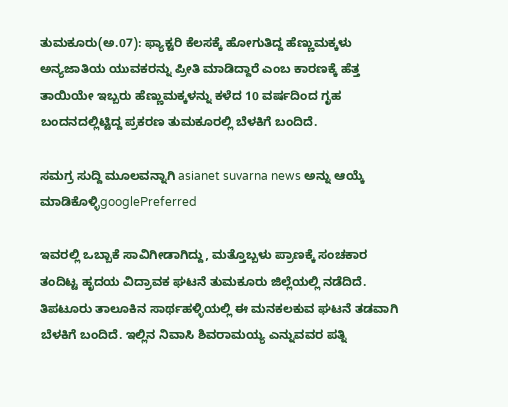ತುಮಕೂರು(ಅ.07): ಫ್ಯಾಕ್ಟರಿ ಕೆಲಸಕ್ಕೆ ಹೋಗುತಿದ್ದ ಹೆಣ್ಣುಮಕ್ಕಳು ಅನ್ಯಜಾತಿಯ ಯುವಕರನ್ನು ಪ್ರೀತಿ ಮಾಡಿದ್ದಾರೆ ಎಂಬ ಕಾರಣಕ್ಕೆ ಹೆತ್ತ ತಾಯಿಯೇ ಇಬ್ಬರು ಹೆಣ್ಣುಮಕ್ಕಳನ್ನು ಕಳೆದ 10 ವರ್ಷದಿಂದ ಗೃಹ ಬಂದನದಲ್ಲಿಟ್ಟಿದ್ದ ಪ್ರಕರಣ ತುಮಕೂರಲ್ಲಿ ಬೆಳಕಿಗೆ ಬಂದಿದೆ.

ಸಮಗ್ರ ಸುದ್ದಿ ಮೂಲವನ್ನಾಗಿ asianet suvarna news ಅನ್ನು ಆಯ್ಕೆ ಮಾಡಿಕೊಳ್ಳಿgooglePreferred

ಇವರಲ್ಲಿ ಒಬ್ಬಾಕೆ ಸಾವಿಗೀಡಾಗಿದ್ದು, ಮತ್ತೊಬ್ಬಳು ಪ್ರಾಣಕ್ಕೆ ಸಂಚಕಾರ ತಂದಿಟ್ಟ ಹೃದಯ ವಿದ್ರಾವಕ ಘಟನೆ ತುಮಕೂರು ಜಿಲ್ಲೆಯಲ್ಲಿ ನಡೆದಿದೆ. ತಿಪಟೂರು ತಾಲೂಕಿನ ಸಾರ್ಥಹಳ್ಳಿಯಲ್ಲಿ ಈ ಮನಕಲಕುವ ಘಟನೆ ತಡವಾಗಿ ಬೆಳಕಿಗೆ ಬಂದಿದೆ. ಇಲ್ಲಿನ ನಿವಾಸಿ ಶಿವರಾಮಯ್ಯ ಎನ್ನುವವರ ಪತ್ನಿ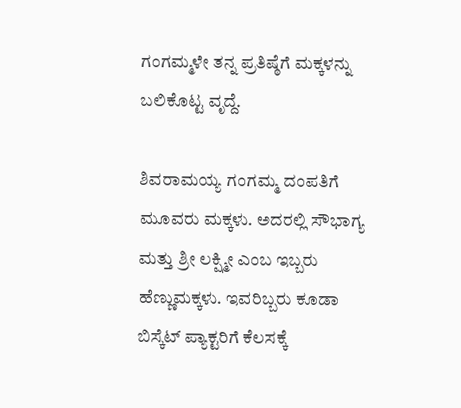ಗಂಗಮ್ಮಳೇ ತನ್ನ ಪ್ರತಿಷ್ಠೆಗೆ ಮಕ್ಕಳನ್ನು ಬಲಿಕೊಟ್ಟ ವೃದ್ದೆ.

ಶಿವರಾಮಯ್ಯ ಗಂಗಮ್ಮ ದಂಪತಿಗೆ ಮೂವರು ಮಕ್ಕಳು. ಅದರಲ್ಲಿ ಸೌಭಾಗ್ಯ ಮತ್ತು ಶ್ರೀ ಲಕ್ಷ್ಮೀ ಎಂಬ ಇಬ್ಬರು ಹೆಣ್ಣುಮಕ್ಕಳು. ಇವರಿಬ್ಬರು ಕೂಡಾ ಬಿಸ್ಕೆಟ್ ಪ್ಯಾಕ್ಟರಿಗೆ ಕೆಲಸಕ್ಕೆ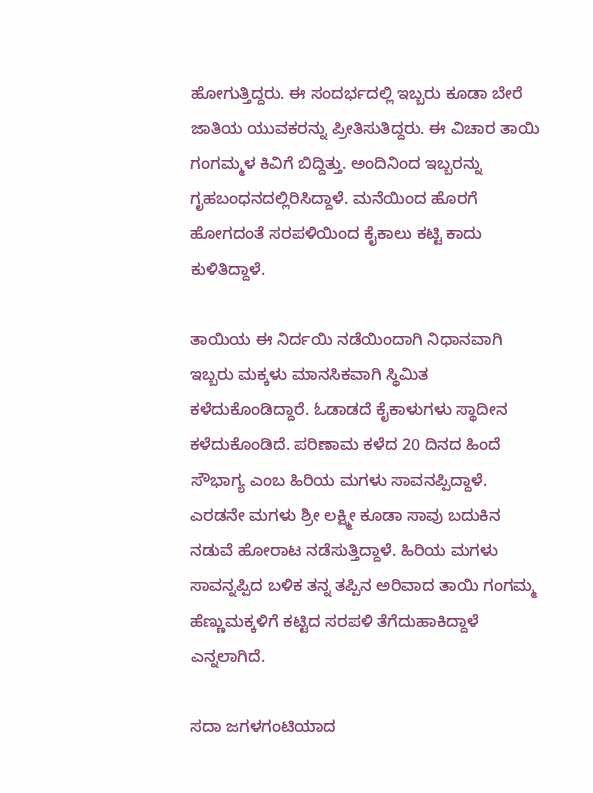ಹೋಗುತ್ತಿದ್ದರು. ಈ ಸಂದರ್ಭದಲ್ಲಿ ಇಬ್ಬರು ಕೂಡಾ ಬೇರೆ ಜಾತಿಯ ಯುವಕರನ್ನು ಪ್ರೀತಿಸುತಿದ್ದರು. ಈ ವಿಚಾರ ತಾಯಿ ಗಂಗಮ್ಮಳ ಕಿವಿಗೆ ಬಿದ್ದಿತ್ತು. ಅಂದಿನಿಂದ ಇಬ್ಬರನ್ನು ಗೃಹಬಂಧನದಲ್ಲಿರಿಸಿದ್ದಾಳೆ. ಮನೆಯಿಂದ ಹೊರಗೆ ಹೋಗದಂತೆ ಸರಪಳಿಯಿಂದ ಕೈಕಾಲು ಕಟ್ಟಿ ಕಾದು ಕುಳಿತಿದ್ದಾಳೆ.

ತಾಯಿಯ ಈ ನಿರ್ದಯಿ ನಡೆಯಿಂದಾಗಿ ನಿಧಾನವಾಗಿ ಇಬ್ಬರು ಮಕ್ಕಳು ಮಾನಸಿಕವಾಗಿ ಸ್ಥಿಮಿತ ಕಳೆದುಕೊಂಡಿದ್ದಾರೆ. ಓಡಾಡದೆ ಕೈಕಾಳುಗಳು ಸ್ಥಾದೀನ ಕಳೆದುಕೊಂಡಿದೆ. ಪರಿಣಾಮ ಕಳೆದ 20 ದಿನದ ಹಿಂದೆ ಸೌಭಾಗ್ಯ ಎಂಬ ಹಿರಿಯ ಮಗಳು ಸಾವನಪ್ಪಿದ್ದಾಳೆ. ಎರಡನೇ ಮಗಳು ಶ್ರೀ ಲಕ್ಷ್ಮೀ ಕೂಡಾ ಸಾವು ಬದುಕಿನ ನಡುವೆ ಹೋರಾಟ ನಡೆಸುತ್ತಿದ್ದಾಳೆ. ಹಿರಿಯ ಮಗಳು ಸಾವನ್ನಪ್ಪಿದ ಬಳಿಕ ತನ್ನ ತಪ್ಪಿನ ಅರಿವಾದ ತಾಯಿ ಗಂಗಮ್ಮ ಹೆಣ್ಣುಮಕ್ಕಳಿಗೆ ಕಟ್ಟಿದ ಸರಪಳಿ ತೆಗೆದುಹಾಕಿದ್ದಾಳೆ ಎನ್ನಲಾಗಿದೆ.

ಸದಾ ಜಗಳಗಂಟಿಯಾದ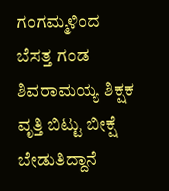ಗಂಗಮ್ಮಳಿಂದ ಬೆಸತ್ತ ಗಂಡ ಶಿವರಾಮಯ್ಯ ಶಿಕ್ಷಕ ವೃತ್ತಿ ಬಿಟ್ಟು ಬೀಕ್ಷೆ ಬೇಡುತಿದ್ದಾನೆ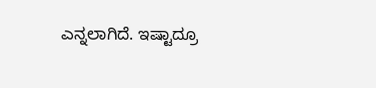ಎನ್ನಲಾಗಿದೆ. ಇಷ್ಟಾದ್ರೂ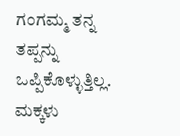ಗಂಗಮ್ಮ ತನ್ನ ತಪ್ಪನ್ನು ಒಪ್ಪಿಕೊಳ್ಳುತ್ತಿಲ್ಲ. ಮಕ್ಕಳು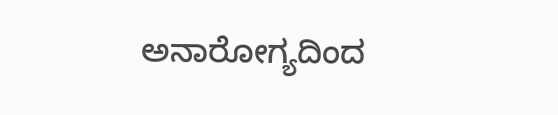ಅನಾರೋಗ್ಯದಿಂದ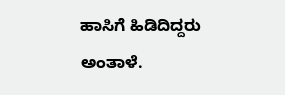ಹಾಸಿಗೆ ಹಿಡಿದಿದ್ದರು ಅಂತಾಳೆ.